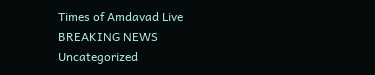Times of Amdavad Live
BREAKING NEWS
Uncategorized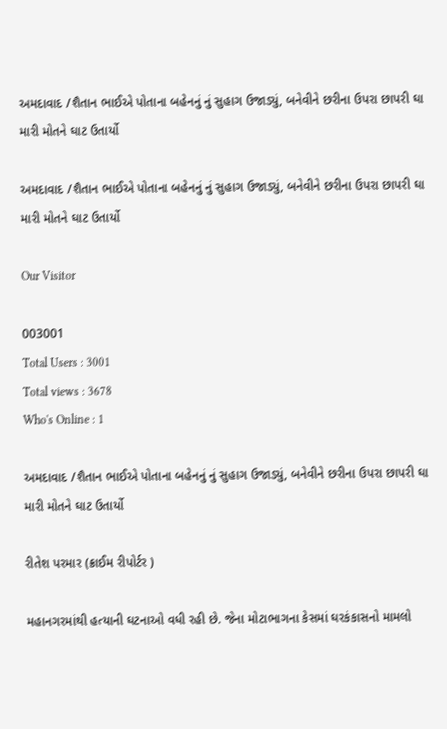અમદાવાદ /શૈતાન ભાઈએ પોતાના બહેનનું નું સુહાગ ઉજાડ્યું, બનેવીને છરીના ઉપરા છાપરી ઘા મારી મોતને ઘાટ ઉતાર્યો

અમદાવાદ /શૈતાન ભાઈએ પોતાના બહેનનું નું સુહાગ ઉજાડ્યું, બનેવીને છરીના ઉપરા છાપરી ઘા મારી મોતને ઘાટ ઉતાર્યો

Our Visitor

003001
Total Users : 3001
Total views : 3678
Who's Online : 1

અમદાવાદ /શૈતાન ભાઈએ પોતાના બહેનનું નું સુહાગ ઉજાડ્યું, બનેવીને છરીના ઉપરા છાપરી ઘા મારી મોતને ઘાટ ઉતાર્યો

રીતેશ પરમાર (ક્રાઈમ રીપોર્ટર )

મહાનગરમાંથી હત્યાની ઘટનાઓ વધી રહી છે. જેના મોટાભાગના કેસમાં ઘરકંકાસનો મામલો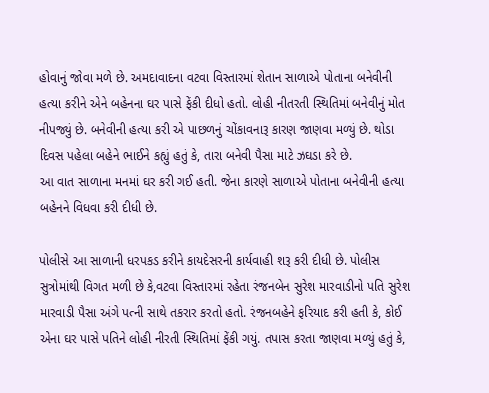હોવાનું જોવા મળે છે. અમદાવાદના વટવા વિસ્તારમાં શેતાન સાળાએ પોતાના બનેવીની હત્યા કરીને એને બહેનના ઘર પાસે ફેંકી દીધો હતો. લોહી નીતરતી સ્થિતિમાં બનેવીનું મોત નીપજ્યું છે. બનેવીની હત્યા કરી એ પાછળનું ચોંકાવનારૂ કારણ જાણવા મળ્યું છે. થોડા દિવસ પહેલા બહેને ભાઈને કહ્યું હતું કે, તારા બનેવી પૈસા માટે ઝઘડા કરે છે.
આ વાત સાળાના મનમાં ઘર કરી ગઈ હતી. જેના કારણે સાળાએ પોતાના બનેવીની હત્યા બહેનને વિધવા કરી દીધી છે.

પોલીસે આ સાળાની ધરપકડ કરીને કાયદેસરની કાર્યવાહી શરૂ કરી દીધી છે. પોલીસ સુત્રોમાંથી વિગત મળી છે કે,વટવા વિસ્તારમાં રહેતા રંજનબેન સુરેશ મારવાડીનો પતિ સુરેશ મારવાડી પૈસા અંગે પત્ની સાથે તકરાર કરતો હતો. રંજનબહેને ફરિયાદ કરી હતી કે, કોઈ એના ઘર પાસે પતિને લોહી નીરતી સ્થિતિમાં ફેંકી ગયું. તપાસ કરતા જાણવા મળ્યું હતું કે,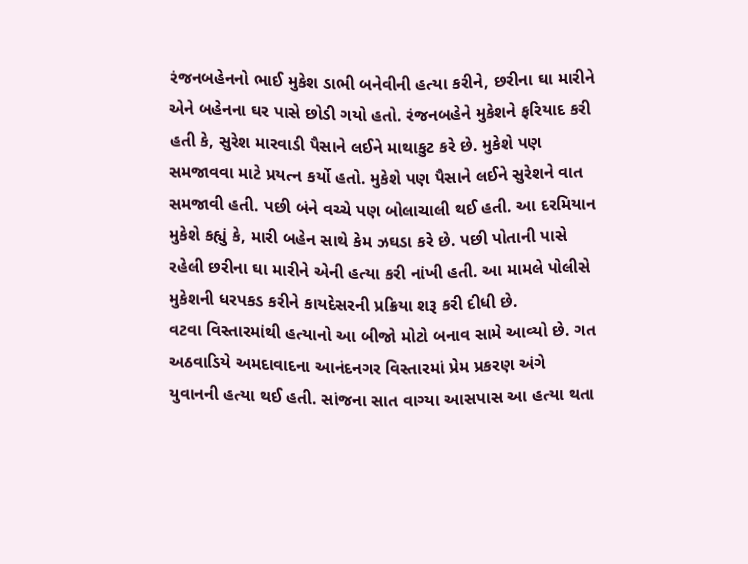રંજનબહેનનો ભાઈ મુકેશ ડાભી બનેવીની હત્યા કરીને, છરીના ઘા મારીને એને બહેનના ઘર પાસે છોડી ગયો હતો. રંજનબહેને મુકેશને ફરિયાદ કરી હતી કે, સુરેશ મારવાડી પૈસાને લઈને માથાકુટ કરે છે. મુકેશે પણ સમજાવવા માટે પ્રયત્ન કર્યો હતો. મુકેશે પણ પૈસાને લઈને સુરેશને વાત સમજાવી હતી. પછી બંને વચ્ચે પણ બોલાચાલી થઈ હતી. આ દરમિયાન મુકેશે કહ્યું કે, મારી બહેન સાથે કેમ ઝઘડા કરે છે. પછી પોતાની પાસે રહેલી છરીના ઘા મારીને એની હત્યા કરી નાંખી હતી. આ મામલે પોલીસે મુકેશની ધરપકડ કરીને કાયદેસરની પ્રક્રિયા શરૂ કરી દીધી છે.
વટવા વિસ્તારમાંથી હત્યાનો આ બીજો મોટો બનાવ સામે આવ્યો છે. ગત અઠવાડિયે અમદાવાદના આનંદનગર વિસ્તારમાં પ્રેમ પ્રકરણ અંગે યુવાનની હત્યા થઈ હતી. સાંજના સાત વાગ્યા આસપાસ આ હત્યા થતા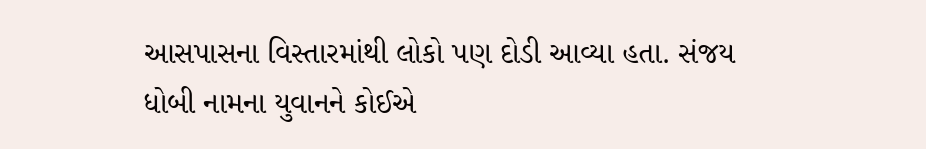આસપાસના વિસ્તારમાંથી લોકો પણ દોડી આવ્યા હતા. સંજય ધોબી નામના યુવાનને કોઈએ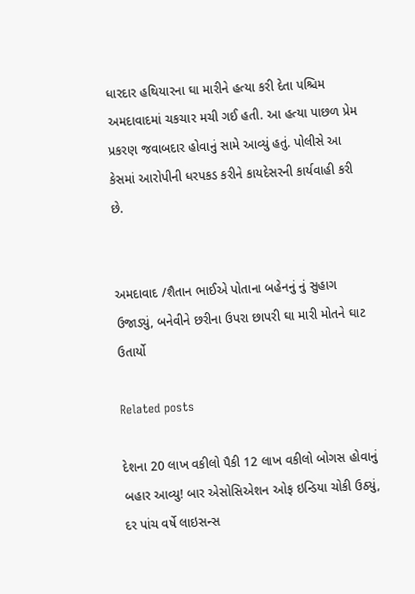ધારદાર હથિયારના ઘા મારીને હત્યા કરી દેતા પશ્ચિમ અમદાવાદમાં ચકચાર મચી ગઈ હતી. આ હત્યા પાછળ પ્રેમ પ્રકરણ જવાબદાર હોવાનું સામે આવ્યું હતું. પોલીસે આ કેસમાં આરોપીની ધરપકડ કરીને કાયદેસરની કાર્યવાહી કરી છે.


અમદાવાદ /શૈતાન ભાઈએ પોતાના બહેનનું નું સુહાગ ઉજાડ્યું, બનેવીને છરીના ઉપરા છાપરી ઘા મારી મોતને ઘાટ ઉતાર્યો

Related posts

દેશના 20 લાખ વકીલો પૈકી 12 લાખ વકીલો બોગસ હોવાનું બહાર આવ્યુ! બાર એસોસિએશન ઓફ ઇન્ડિયા ચોકી ઉઠ્યું, દર પાંચ વર્ષે લાઇસન્સ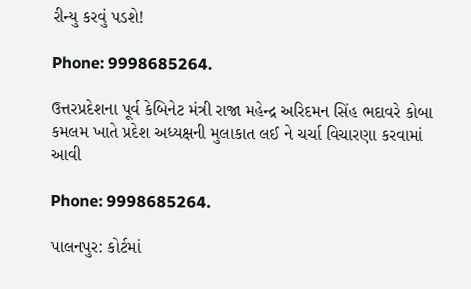રીન્યુ કરવું પડશે!

Phone: 9998685264.

ઉત્તરપ્રદેશના પૂર્વ કેબિનેટ મંત્રી રાજા મહેન્દ્ર અરિદમન સિંહ ભદાવરે કોબા કમલમ ખાતે પ્રદેશ અધ્યક્ષની મુલાકાત લઈ ને ચર્ચા વિચારણા કરવામાં આવી

Phone: 9998685264.

પાલનપુર: કોર્ટમાં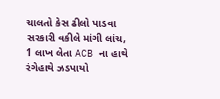ચાલતો કેસ ઢીલો પાડવા સરકારી વકીલે માંગી લાંચ, 1 લાખ લેતા ACB ના હાથે રંગેહાથે ઝડપાયો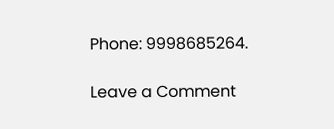Phone: 9998685264.

Leave a Comment